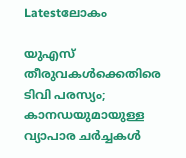Latestലോകം

യുഎസ് തീരുവകൾക്കെതിരെ ടിവി പരസ്യം; കാനഡയുമായുള്ള വ്യാപാര ചർച്ചകൾ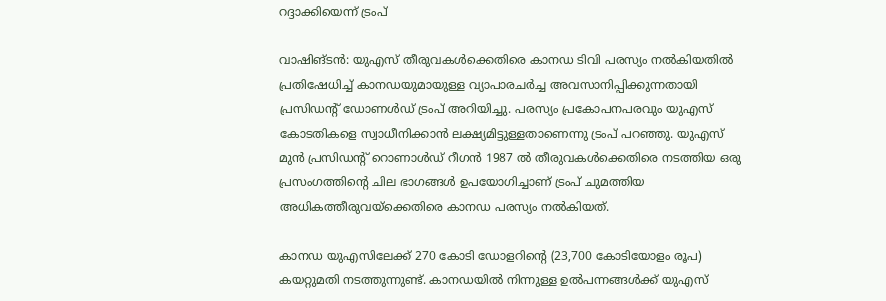റദ്ദാക്കിയെന്ന് ട്രംപ്

വാഷിങ്ടൻ: യുഎസ് തീരുവകൾക്കെതിരെ കാനഡ ടിവി പരസ്യം നൽകിയതിൽ പ്രതിഷേധിച്ച് കാനഡയുമായുള്ള വ്യാപാരചർച്ച അവസാനിപ്പിക്കുന്നതായി പ്രസിഡന്റ് ഡോണൾഡ് ട്രംപ് അറിയിച്ചു. പരസ്യം പ്രകോപനപരവും യുഎസ് കോടതികളെ സ്വാധീനിക്കാൻ ലക്ഷ്യമിട്ടുള്ളതാണെന്നു ട്രംപ് പറഞ്ഞു. യുഎസ് മുൻ പ്രസിഡന്റ് റൊണാൾഡ് റീഗൻ 1987 ൽ തീരുവകൾക്കെതിരെ നടത്തിയ ഒരു പ്രസംഗത്തിന്റെ ചില ഭാഗങ്ങൾ ഉപയോഗിച്ചാണ് ട്രംപ് ചുമത്തിയ അധികത്തീരുവയ്ക്കെതിരെ കാനഡ പരസ്യം നൽകിയത്.

കാനഡ യുഎസിലേക്ക് 270 കോടി ഡോളറിന്റെ (23,700 കോടിയോളം രൂപ) കയറ്റുമതി നടത്തുന്നുണ്ട്. കാനഡയിൽ നിന്നുള്ള ഉൽപന്നങ്ങൾക്ക് യുഎസ്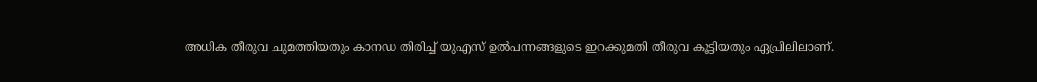അധിക തീരുവ ചുമത്തിയതും കാനഡ തിരിച്ച് യുഎസ് ഉൽപന്നങ്ങളുടെ ഇറക്കുമതി തീരുവ കൂട്ടിയതും ഏപ്രിലിലാണ്.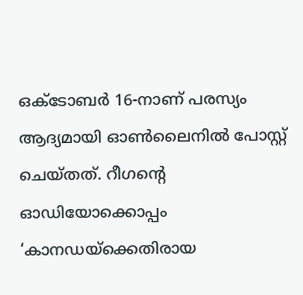ഒക്ടോബർ 16-നാണ് പരസ്യം ആദ്യമായി ഓൺലൈനിൽ പോസ്റ്റ് ചെയ്തത്. റീഗന്റെ ഓഡിയോക്കൊപ്പം ‘കാനഡയ്ക്കെതിരായ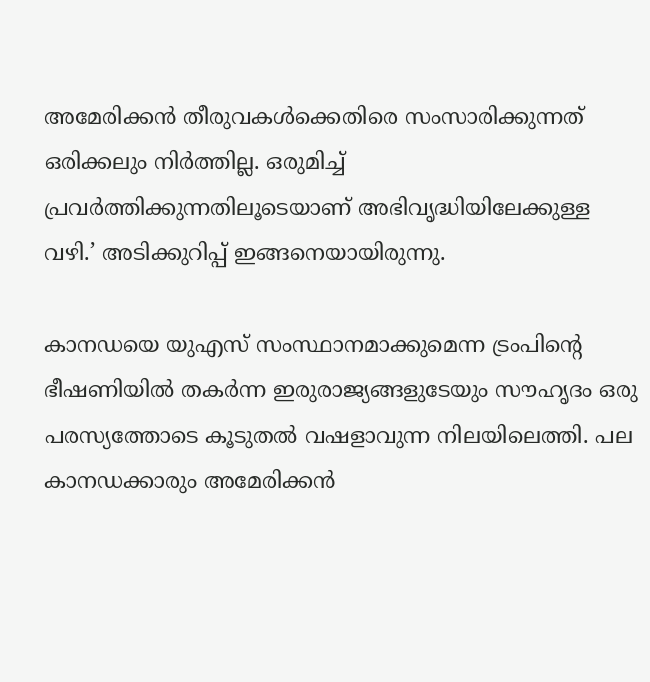അമേരിക്കൻ തീരുവകൾക്കെതിരെ സംസാരിക്കുന്നത് ഒരിക്കലും നിർത്തില്ല. ഒരുമിച്ച് പ്രവർത്തിക്കുന്നതിലൂടെയാണ് അഭിവൃദ്ധിയിലേക്കുള്ള വഴി.’ അടിക്കുറിപ്പ് ഇങ്ങനെയായിരുന്നു.

കാനഡയെ യുഎസ് സംസ്ഥാനമാക്കുമെന്ന ട്രംപിന്റെ ഭീഷണിയിൽ തകർന്ന ഇരുരാജ്യങ്ങളുടേയും സൗഹൃദം ഒരു പരസ്യത്തോടെ കൂടുതൽ വഷളാവുന്ന നിലയിലെത്തി. പല കാനഡക്കാരും അമേരിക്കൻ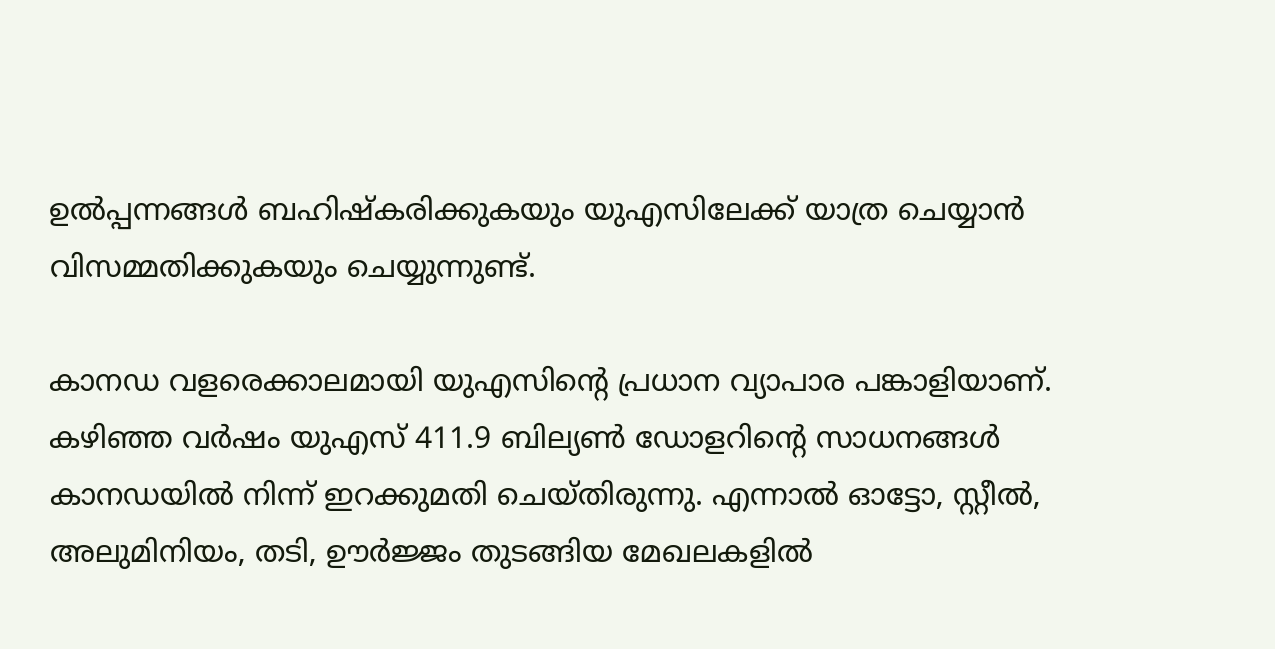ഉൽപ്പന്നങ്ങൾ ബഹിഷ്‌കരിക്കുകയും യുഎസിലേക്ക് യാത്ര ചെയ്യാൻ വിസമ്മതിക്കുകയും ചെയ്യുന്നുണ്ട്.

കാനഡ വളരെക്കാലമായി യുഎസിന്റെ പ്രധാന വ്യാപാര പങ്കാളിയാണ്. കഴിഞ്ഞ വർഷം യുഎസ് 411.9 ബില്യൺ ഡോളറിന്റെ സാധനങ്ങൾ കാനഡയിൽ നിന്ന് ഇറക്കുമതി ചെയ്തിരുന്നു. എന്നാൽ ഓട്ടോ, സ്റ്റീൽ, അലുമിനിയം, തടി, ഊർജ്ജം തുടങ്ങിയ മേഖലകളിൽ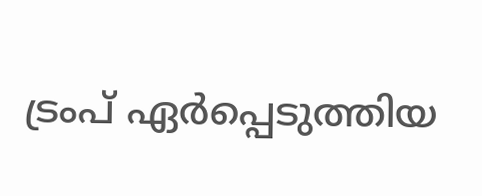ട്രംപ് ഏർപ്പെടുത്തിയ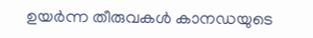ഉയർന്ന തീരുവകൾ കാനഡയുടെ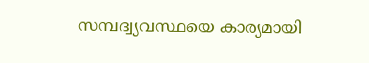സമ്പദ്വ്യവസ്ഥയെ കാര്യമായി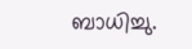ബാധിച്ചു.